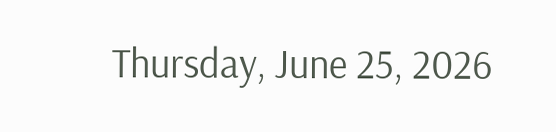Thursday, June 25, 2026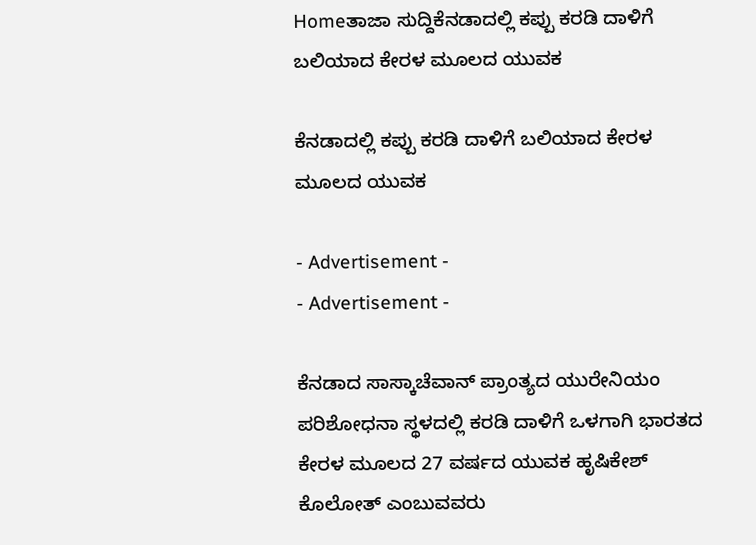Homeತಾಜಾ ಸುದ್ದಿಕೆನಡಾದಲ್ಲಿ ಕಪ್ಪು ಕರಡಿ ದಾಳಿಗೆ ಬಲಿಯಾದ ಕೇರಳ ಮೂಲದ ಯುವಕ

ಕೆನಡಾದಲ್ಲಿ ಕಪ್ಪು ಕರಡಿ ದಾಳಿಗೆ ಬಲಿಯಾದ ಕೇರಳ ಮೂಲದ ಯುವಕ

- Advertisement -
- Advertisement -

ಕೆನಡಾದ ಸಾಸ್ಕಾಚೆವಾನ್‌ ಪ್ರಾಂತ್ಯದ ಯುರೇನಿಯಂ ಪರಿಶೋಧನಾ ಸ್ಥಳದಲ್ಲಿ ಕರಡಿ ದಾಳಿಗೆ ಒಳಗಾಗಿ ಭಾರತದ ಕೇರಳ ಮೂಲದ 27 ವರ್ಷದ ಯುವಕ ಹೃಷಿಕೇಶ್ ಕೊಲೋತ್ ಎಂಬುವವರು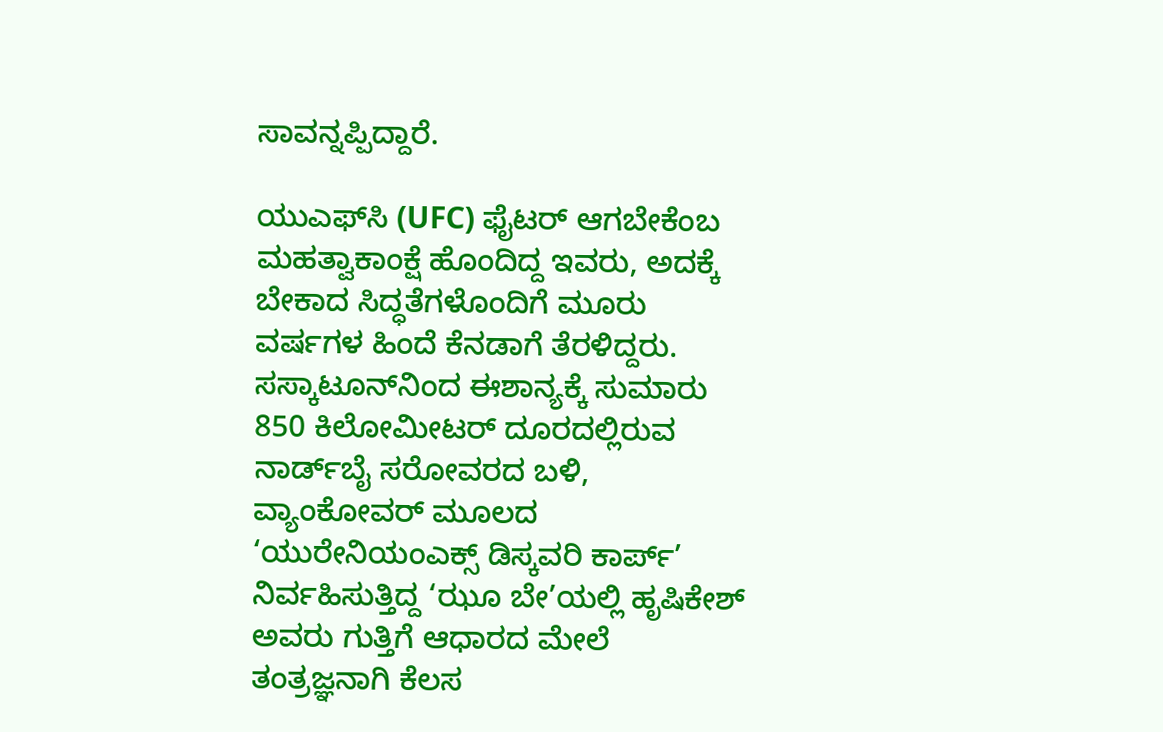ಸಾವನ್ನಪ್ಪಿದ್ದಾರೆ.

ಯುಎಫ್‌ಸಿ (UFC) ಫೈಟರ್‌ ಆಗಬೇಕೆಂಬ ಮಹತ್ವಾಕಾಂಕ್ಷೆ ಹೊಂದಿದ್ದ ಇವರು, ಅದಕ್ಕೆ ಬೇಕಾದ ಸಿದ್ಧತೆಗಳೊಂದಿಗೆ ಮೂರು ವರ್ಷಗಳ ಹಿಂದೆ ಕೆನಡಾಗೆ ತೆರಳಿದ್ದರು. ಸಸ್ಕಾಟೂನ್‌ನಿಂದ ಈಶಾನ್ಯಕ್ಕೆ ಸುಮಾರು 850 ಕಿಲೋಮೀಟರ್ ದೂರದಲ್ಲಿರುವ ನಾರ್ಡ್‌ಬೈ ಸರೋವರದ ಬಳಿ, ವ್ಯಾಂಕೋವರ್ ಮೂಲದ ‘ಯುರೇನಿಯಂಎಕ್ಸ್ ಡಿಸ್ಕವರಿ ಕಾರ್ಪ್’ ನಿರ್ವಹಿಸುತ್ತಿದ್ದ ‘ಝೂ ಬೇ’ಯಲ್ಲಿ ಹೃಷಿಕೇಶ್ ಅವರು ಗುತ್ತಿಗೆ ಆಧಾರದ ಮೇಲೆ ತಂತ್ರಜ್ಞನಾಗಿ ಕೆಲಸ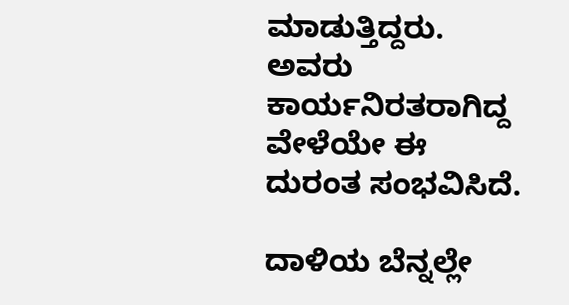ಮಾಡುತ್ತಿದ್ದರು. ಅವರು ಕಾರ್ಯನಿರತರಾಗಿದ್ದ ವೇಳೆಯೇ ಈ ದುರಂತ ಸಂಭವಿಸಿದೆ.

ದಾಳಿಯ ಬೆನ್ನಲ್ಲೇ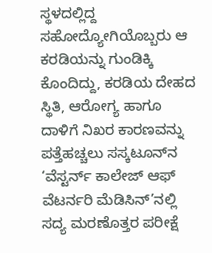ಸ್ಥಳದಲ್ಲಿದ್ದ ಸಹೋದ್ಯೋಗಿಯೊಬ್ಬರು ಆ ಕರಡಿಯನ್ನು ಗುಂಡಿಕ್ಕಿ ಕೊಂದಿದ್ದು, ಕರಡಿಯ ದೇಹದ ಸ್ಥಿತಿ, ಆರೋಗ್ಯ ಹಾಗೂ ದಾಳಿಗೆ ನಿಖರ ಕಾರಣವನ್ನು ಪತ್ತೆಹಚ್ಚಲು ಸಸ್ಕಟೂನ್‌ನ ‘ವೆಸ್ಟರ್ನ್ ಕಾಲೇಜ್ ಆಫ್ ವೆಟರ್ನರಿ ಮೆಡಿಸಿನ್‌’ನಲ್ಲಿ ಸದ್ಯ ಮರಣೊತ್ತರ ಪರೀಕ್ಷೆ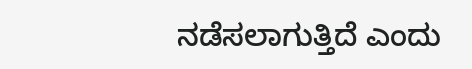ನಡೆಸಲಾಗುತ್ತಿದೆ ಎಂದು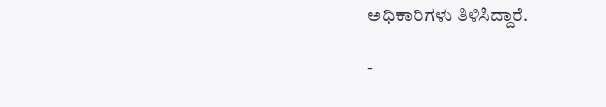ಅಧಿಕಾರಿಗಳು ತಿಳಿಸಿದ್ದಾರೆ.

-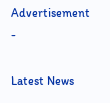Advertisement -

Latest News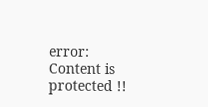error: Content is protected !!